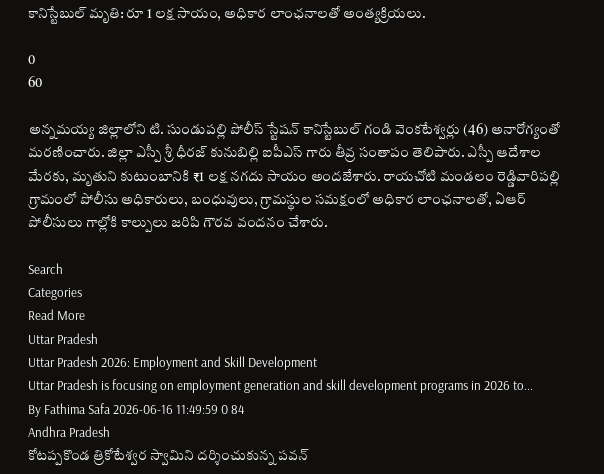కానిస్టేబుల్ మృతి: రూ 1 లక్ష సాయం, అధికార లాంఛనాలతో అంత్యక్రియలు.

0
60

అన్నమయ్య జిల్లాలోని టి. సుండుపల్లి పోలీస్ స్టేషన్ కానిస్టేబుల్ గండి వెంకటేశ్వర్లు (46) అనారోగ్యంతో మరణించారు. జిల్లా ఎస్పీ శ్రీ ధీరజ్ కునుబిల్లి ఐపీఎస్ గారు తీవ్ర సంతాపం తెలిపారు. ఎస్పీ ఆదేశాల మేరకు, మృతుని కుటుంబానికి ₹1 లక్ష నగదు సాయం అందజేశారు. రాయచోటి మండలం రెడ్డివారిపల్లి గ్రామంలో పోలీసు అధికారులు, బంధువులు, గ్రామస్థుల సమక్షంలో అధికార లాంఛనాలతో, ఏఆర్ పోలీసులు గాల్లోకి కాల్పులు జరిపి గౌరవ వందనం చేశారు.

Search
Categories
Read More
Uttar Pradesh
Uttar Pradesh 2026: Employment and Skill Development
Uttar Pradesh is focusing on employment generation and skill development programs in 2026 to...
By Fathima Safa 2026-06-16 11:49:59 0 84
Andhra Pradesh
కోటప్పకొండ త్రికోటేశ్వర స్వామిని దర్శించుకున్న పవన్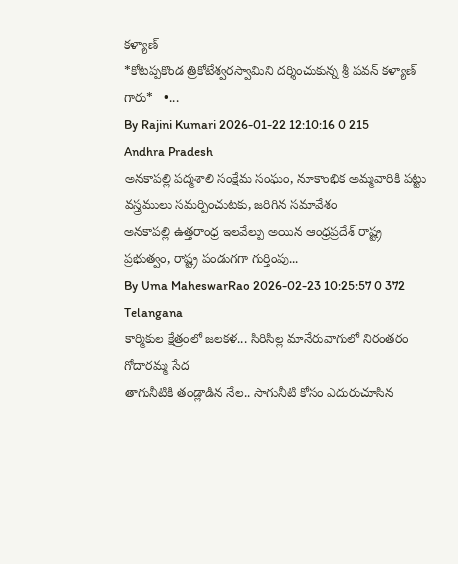కళ్యాణ్
*కోటప్పకొండ త్రికోటేశ్వరస్వామిని దర్శించుకున్న శ్రీ పవన్ కళ్యాణ్ గారు*   •...
By Rajini Kumari 2026-01-22 12:10:16 0 215
Andhra Pradesh
అనకాపల్లి పద్మశాలి సంక్షేమ సంఘం, నూకాంభిక అమ్మవారికి పట్టు వస్త్రములు సమర్పించుటకు, జరిగిన సమావేశం
అనకాపల్లి ఉత్తరాంధ్ర ఇలవేల్పు అయిన ఆంధ్రప్రదేశ్ రాష్ట్ర ప్రభుత్వం, రాష్ట్ర పండుగగా గుర్తింపు...
By Uma MaheswarRao 2026-02-23 10:25:57 0 372
Telangana
కార్మికుల క్షేత్రంలో జలకళ... సిరిసిల్ల మానేరువాగులో నిరంతరం గోదారమ్మ సేద
తాగునీటికి తండ్లాడిన నేల.. సాగునీటి కోసం ఎదురుచూసిన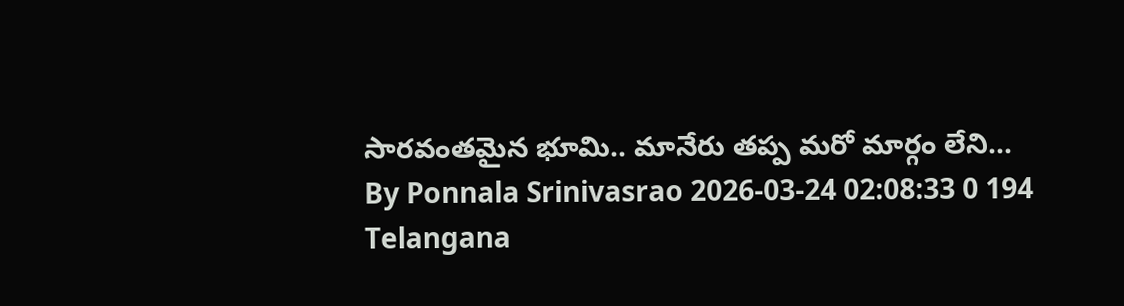సారవంతమైన భూమి.. మానేరు తప్ప మరో మార్గం లేని...
By Ponnala Srinivasrao 2026-03-24 02:08:33 0 194
Telangana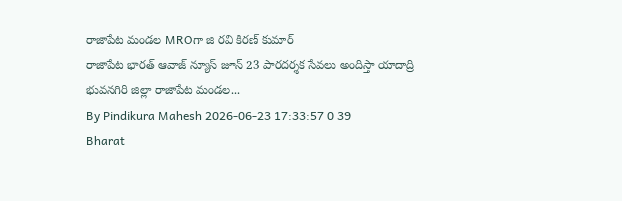రాజాపేట మండల MROగా జి రవి కిరణ్ కుమార్
రాజాపేట భారత్ ఆవాజ్ న్యూస్ జూన్ 23 పారదర్శక సేవలు అందిస్తా యాదాద్రి భువనగిరి జిల్లా రాజాపేట మండల...
By Pindikura Mahesh 2026-06-23 17:33:57 0 39
Bharat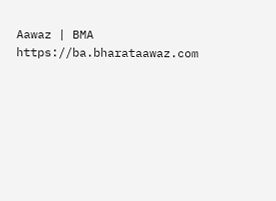Aawaz | BMA https://ba.bharataawaz.com